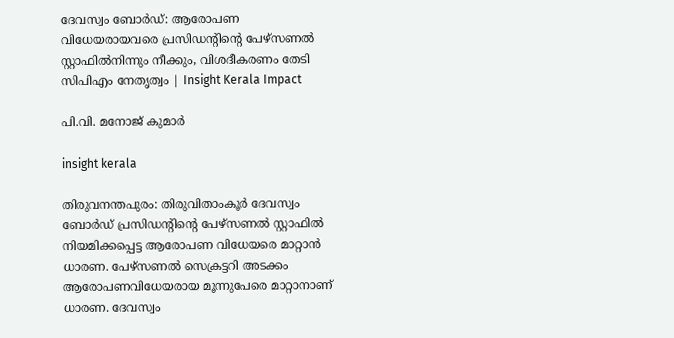ദേവസ്വം ബോർഡ്‌: ആരോപണ വിധേയരായവരെ പ്രസിഡന്റിന്റെ പേഴ്സണൽ സ്റ്റാഫിൽനിന്നും നീക്കും, വിശദീകരണം തേടി സിപിഎം നേതൃത്വം | Insight Kerala Impact

പി.വി. മനോജ് കുമാർ

insight kerala

തിരുവനന്തപുരം: തിരുവിതാംകൂർ ദേവസ്വം ബോർഡ് പ്രസിഡന്റിന്റെ പേഴ്സണൽ സ്റ്റാഫിൽ നിയമിക്കപ്പെട്ട ആരോപണ വിധേയരെ മാറ്റാൻ ധാരണ. പേഴ്സണൽ സെക്രട്ടറി അടക്കം ആരോപണവിധേയരായ മൂന്നുപേരെ മാറ്റാനാണ് ധാരണ. ദേവസ്വം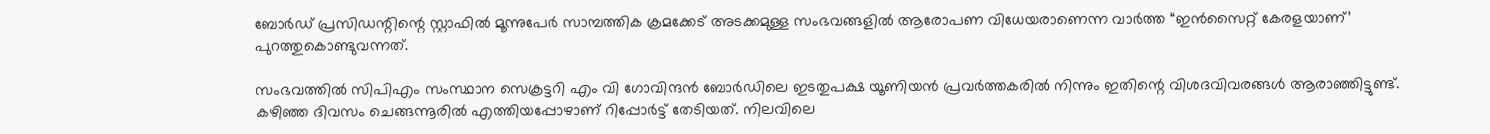ബോർഡ് പ്രസിഡന്റിന്റെ സ്റ്റാഫിൽ മൂന്നുപേർ സാമ്പത്തിക ക്രമക്കേട് അടക്കമുള്ള സംഭവങ്ങളിൽ ആരോപണ വിധേയരാണെന്ന വാർത്ത “ഇൻസൈറ്റ് കേരളയാണ്’ പുറത്തുകൊണ്ടുവന്നത്.

സംഭവത്തിൽ സിപിഎം സംസ്ഥാന സെക്രട്ടറി എം വി ഗോവിന്ദൻ ബോർഡിലെ ഇടതുപക്ഷ യൂണിയൻ പ്രവർത്തകരിൽ നിന്നും ഇതിന്റെ വിശദവിവരങ്ങൾ ആരാഞ്ഞിട്ടുണ്ട്. കഴിഞ്ഞ ദിവസം ചെങ്ങന്നൂരിൽ എത്തിയപ്പോഴാണ് റിപ്പോർട്ട് തേടിയത്. നിലവിലെ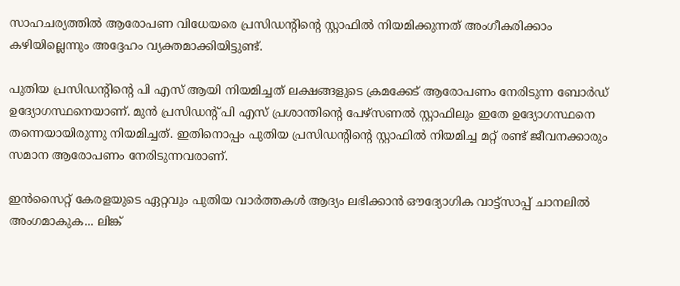സാഹചര്യത്തിൽ ആരോപണ വിധേയരെ പ്രസിഡന്റിന്റെ സ്റ്റാഫിൽ നിയമിക്കുന്നത് അംഗീകരിക്കാം കഴിയില്ലെന്നും അദ്ദേഹം വ്യക്തമാക്കിയിട്ടുണ്ട്.

പുതിയ പ്രസിഡന്റിന്റെ പി എസ് ആയി നിയമിച്ചത് ലക്ഷങ്ങളുടെ ക്രമക്കേട് ആരോപണം നേരിടുന്ന ബോർഡ് ഉദ്യോഗസ്ഥനെയാണ്. മുൻ പ്രസിഡന്റ് പി എസ് പ്രശാന്തിന്റെ പേഴ്സണൽ സ്റ്റാഫിലും ഇതേ ഉദ്യോഗസ്ഥനെ തന്നെയായിരുന്നു നിയമിച്ചത്. ഇതിനൊപ്പം പുതിയ പ്രസിഡന്റിന്റെ സ്റ്റാഫിൽ നിയമിച്ച മറ്റ് രണ്ട് ജീവനക്കാരും സമാന ആരോപണം നേരിടുന്നവരാണ്.

ഇൻസൈറ്റ് കേരളയുടെ ഏറ്റവും പുതിയ വാർത്തകൾ ആദ്യം ലഭിക്കാൻ ഔദ്യോഗിക വാട്ട്‌സാപ്പ് ചാനലിൽ അംഗമാകുക... ലിങ്ക്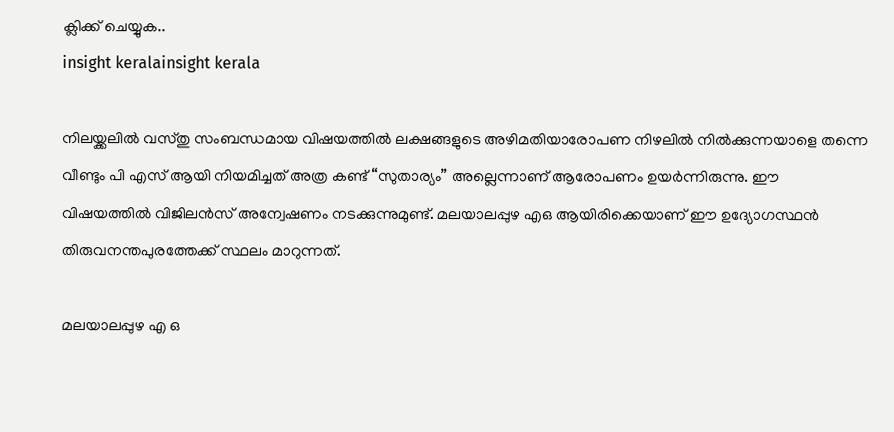ക്ലിക്ക് ചെയ്യുക..
insight keralainsight kerala

നിലയ്ക്കലിൽ വസ്തു സംബന്ധമായ വിഷയത്തിൽ ലക്ഷങ്ങളുടെ അഴിമതിയാരോപണ നിഴലിൽ നിൽക്കുന്നയാളെ തന്നെ വീണ്ടും പി എസ് ആയി നിയമിച്ചത് അത്ര കണ്ട് “സുതാര്യം” അല്ലെന്നാണ് ആരോപണം ഉയർന്നിരുന്നു. ഈ വിഷയത്തിൽ വിജിലൻസ് അന്വേഷണം നടക്കുന്നുമുണ്ട്. മലയാലപ്പുഴ എഒ ആയിരിക്കെയാണ് ഈ ഉദ്യോഗസ്ഥൻ തിരുവനന്തപുരത്തേക്ക് സ്ഥലം മാറുന്നത്.

മലയാലപ്പുഴ എ ഒ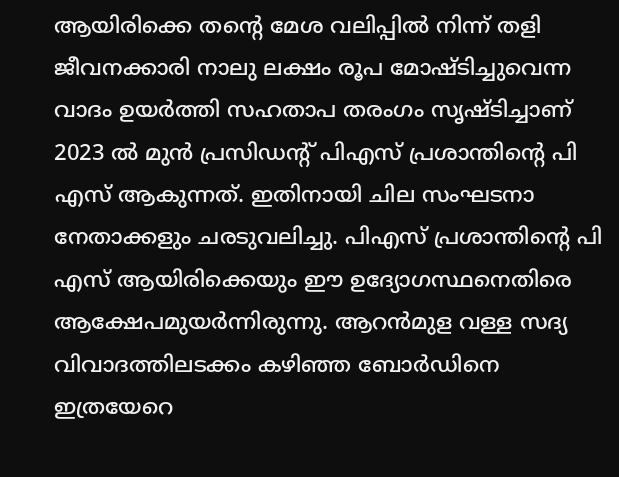ആയിരിക്കെ തന്റെ മേശ വലിപ്പിൽ നിന്ന് തളി ജീവനക്കാരി നാലു ലക്ഷം രൂപ മോഷ്ടിച്ചുവെന്ന വാദം ഉയർത്തി സഹതാപ തരംഗം സൃഷ്ടിച്ചാണ് 2023 ൽ മുൻ പ്രസിഡന്റ് പിഎസ് പ്രശാന്തിന്റെ പി എസ് ആകുന്നത്. ഇതിനായി ചില സംഘടനാ നേതാക്കളും ചരടുവലിച്ചു. പിഎസ് പ്രശാന്തിന്റെ പി എസ് ആയിരിക്കെയും ഈ ഉദ്യോഗസ്ഥനെതിരെ ആക്ഷേപമുയർന്നിരുന്നു. ആറൻമുള വള്ള സദ്യ വിവാദത്തിലടക്കം കഴിഞ്ഞ ബോർഡിനെ ഇത്രയേറെ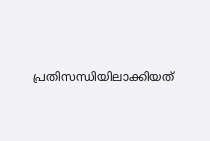പ്രതിസന്ധിയിലാക്കിയത്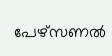പേഴ്സണൽ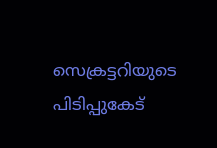സെക്രട്ടറിയുടെ പിടിപ്പുകേട്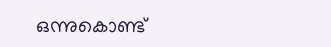ഒന്നുകൊണ്ട്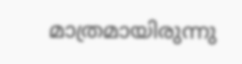മാത്രമായിരുന്നു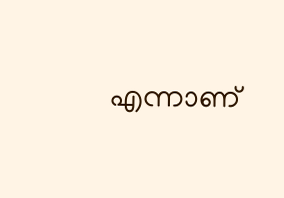എന്നാണ്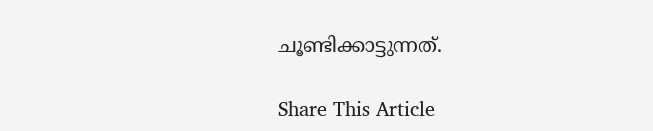ചൂണ്ടിക്കാട്ടുന്നത്.

Share This Article